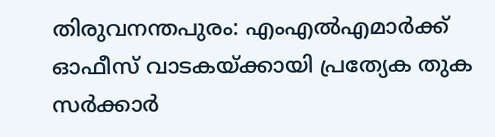തിരുവനന്തപുരം: എംഎൽഎമാർക്ക് ഓഫീസ് വാടകയ്ക്കായി പ്രത്യേക തുക സർക്കാർ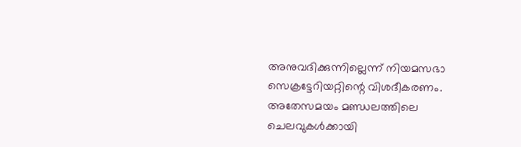അനുവദിക്കുന്നില്ലെന്ന് നിയമസഭാ സെക്രട്ടേറിയറ്റിന്റെ വിശദീകരണം. അതേസമയം മണ്ഡലത്തിലെ ചെലവുകൾക്കായി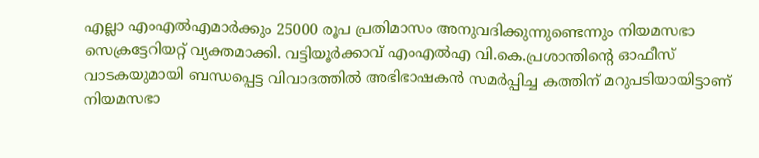എല്ലാ എംഎൽഎമാർക്കും 25000 രൂപ പ്രതിമാസം അനുവദിക്കുന്നുണ്ടെന്നും നിയമസഭാ സെക്രട്ടേറിയറ്റ് വ്യക്തമാക്കി. വട്ടിയൂർക്കാവ് എംഎൽഎ വി.കെ.പ്രശാന്തിന്റെ ഓഫീസ് വാടകയുമായി ബന്ധപ്പെട്ട വിവാദത്തിൽ അഭിഭാഷകൻ സമർപ്പിച്ച കത്തിന് മറുപടിയായിട്ടാണ് നിയമസഭാ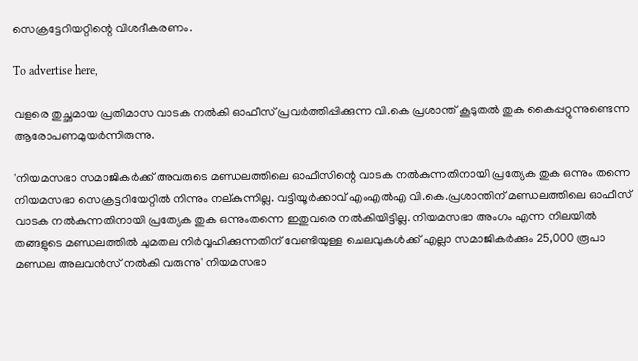സെക്രട്ടേറിയറ്റിന്റെ വിശദീകരണം.

To advertise here,

വളരെ തുച്ഛമായ പ്രതിമാസ വാടക നൽകി ഓഫീസ് പ്രവർത്തിപ്പിക്കുന്ന വി.കെ പ്രശാന്ത് കൂടുതൽ തുക കൈപ്പറ്റുന്നുണ്ടെന്ന ആരോപണമുയർന്നിരുന്നു.

'നിയമസഭാ സമാജികർക്ക് അവരുടെ മണ്ഡലത്തിലെ ഓഫീസിന്റെ വാടക നൽകുന്നതിനായി പ്രത്യേക തുക ഒന്നും തന്നെ നിയമസഭാ സെക്രട്ടറിയേറ്റിൽ നിന്നും നല്കുന്നില്ല. വട്ടിയൂർക്കാവ് എംഎൽഎ വി.കെ.പ്രശാന്തിന് മണ്ഡലത്തിലെ ഓഫീസ് വാടക നൽകുന്നതിനായി പ്രത്യേക തുക ഒന്നുംതന്നെ ഇതുവരെ നൽകിയിട്ടില്ല. നിയമസഭാ അംഗം എന്ന നിലയിൽ തങ്ങളുടെ മണ്ഡലത്തിൽ ചുമതല നിർവ്വഹിക്കുന്നതിന് വേണ്ടിയുള്ള ചെലവുകൾക്ക് എല്ലാ സമാജികർക്കും 25,000 രൂപാ മണ്ഡല അലവൻസ് നൽകി വരുന്നു' നിയമസഭാ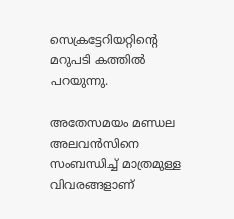സെക്രട്ടേറിയറ്റിന്റെ മറുപടി കത്തിൽ പറയുന്നു.

അതേസമയം മണ്ഡല അലവൻസിനെ സംബന്ധിച്ച് മാത്രമുള്ള വിവരങ്ങളാണ്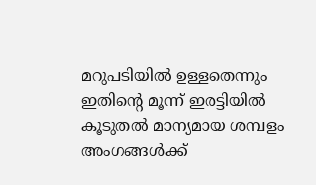മറുപടിയിൽ ഉള്ളതെന്നും ഇതിന്റെ മൂന്ന് ഇരട്ടിയിൽ കൂടുതൽ മാന്യമായ ശമ്പളം അംഗങ്ങൾക്ക്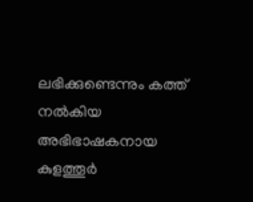ലഭിക്കുണ്ടെന്നും കത്ത് നൽകിയ അഭിഭാഷകനായ കുളത്തൂർ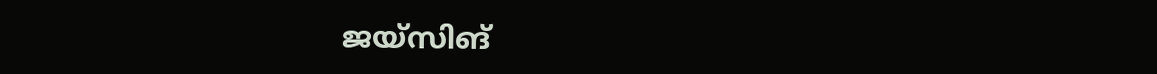ജയ്‌സിങ്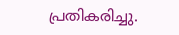പ്രതികരിച്ചു.